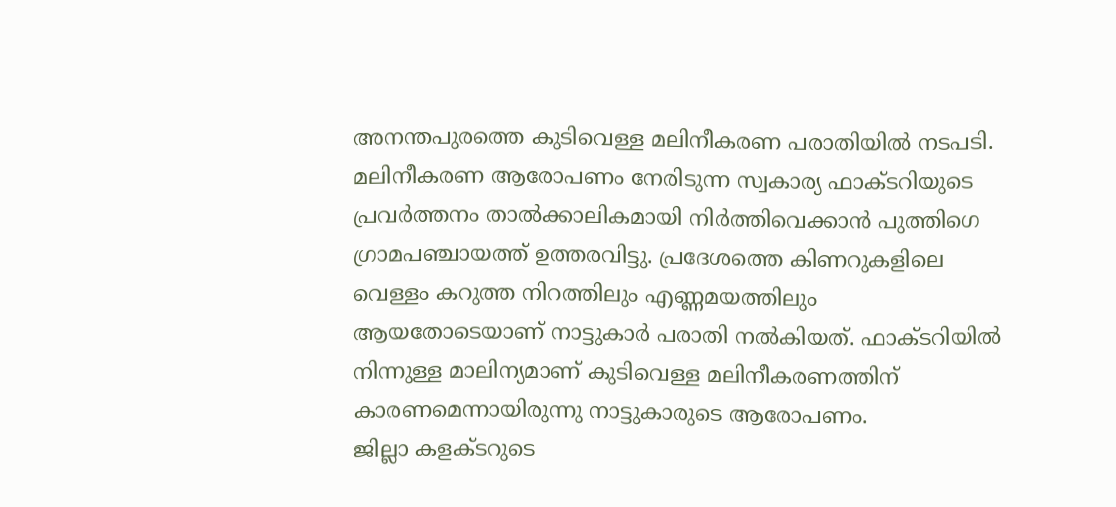അനന്തപുരത്തെ കുടിവെള്ള മലിനീകരണ പരാതിയിൽ നടപടി. മലിനീകരണ ആരോപണം നേരിടുന്ന സ്വകാര്യ ഫാക്ടറിയുടെ പ്രവർത്തനം താൽക്കാലികമായി നിർത്തിവെക്കാൻ പുത്തിഗെ ഗ്രാമപഞ്ചായത്ത് ഉത്തരവിട്ടു. പ്രദേശത്തെ കിണറുകളിലെ വെള്ളം കറുത്ത നിറത്തിലും എണ്ണമയത്തിലും ആയതോടെയാണ് നാട്ടുകാർ പരാതി നൽകിയത്. ഫാക്ടറിയിൽ നിന്നുള്ള മാലിന്യമാണ് കുടിവെള്ള മലിനീകരണത്തിന് കാരണമെന്നായിരുന്നു നാട്ടുകാരുടെ ആരോപണം.
ജില്ലാ കളക്ടറുടെ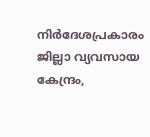നിർദേശപ്രകാരം ജില്ലാ വ്യവസായ കേന്ദ്രം,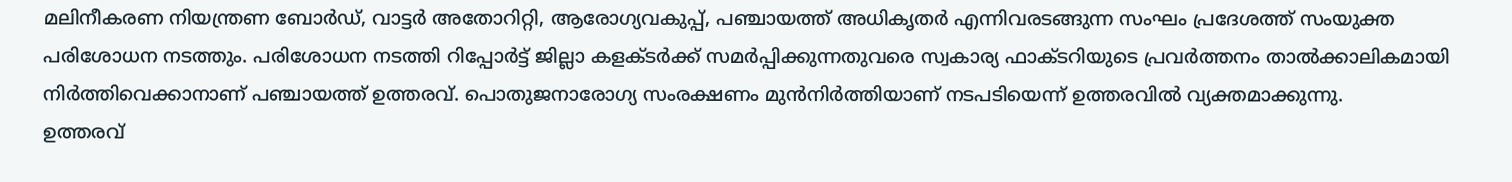മലിനീകരണ നിയന്ത്രണ ബോർഡ്, വാട്ടർ അതോറിറ്റി, ആരോഗ്യവകുപ്പ്, പഞ്ചായത്ത് അധികൃതർ എന്നിവരടങ്ങുന്ന സംഘം പ്രദേശത്ത് സംയുക്ത പരിശോധന നടത്തും. പരിശോധന നടത്തി റിപ്പോർട്ട് ജില്ലാ കളക്ടർക്ക് സമർപ്പിക്കുന്നതുവരെ സ്വകാര്യ ഫാക്ടറിയുടെ പ്രവർത്തനം താൽക്കാലികമായി നിർത്തിവെക്കാനാണ് പഞ്ചായത്ത് ഉത്തരവ്. പൊതുജനാരോഗ്യ സംരക്ഷണം മുൻനിർത്തിയാണ് നടപടിയെന്ന് ഉത്തരവിൽ വ്യക്തമാക്കുന്നു.
ഉത്തരവ്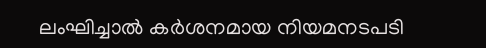ലംഘിച്ചാൽ കർശനമായ നിയമനടപടി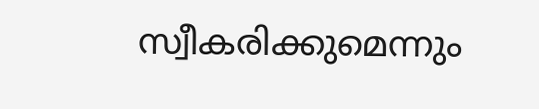സ്വീകരിക്കുമെന്നും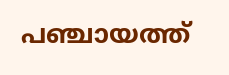പഞ്ചായത്ത്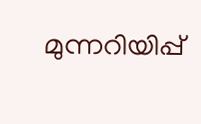മുന്നറിയിപ്പ്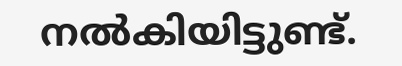നൽകിയിട്ടുണ്ട്.